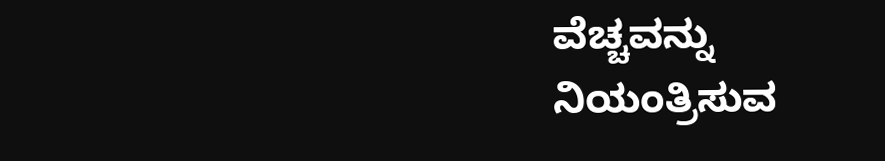ವೆಚ್ಚವನ್ನು ನಿಯಂತ್ರಿಸುವ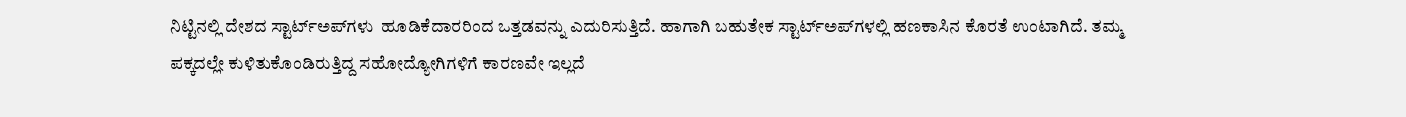ನಿಟ್ಟಿನಲ್ಲಿ ದೇಶದ ಸ್ಟಾರ್ಟ್‌ಅಪ್‌ಗಳು  ಹೂಡಿಕೆದಾರರಿಂದ ಒತ್ತಡವನ್ನು ಎದುರಿಸುತ್ತಿದೆ. ಹಾಗಾಗಿ ಬಹುತೇಕ ಸ್ಟಾರ್ಟ್‌ಅಪ್‌ಗಳಲ್ಲಿ ಹಣಕಾಸಿನ ಕೊರತೆ ಉಂಟಾಗಿದೆ. ತಮ್ಮ ಪಕ್ಕದಲ್ಲೇ ಕುಳಿತುಕೊಂಡಿರುತ್ತಿದ್ದ ಸಹೋದ್ಯೋಗಿಗಳಿಗೆ ಕಾರಣವೇ ಇಲ್ಲದೆ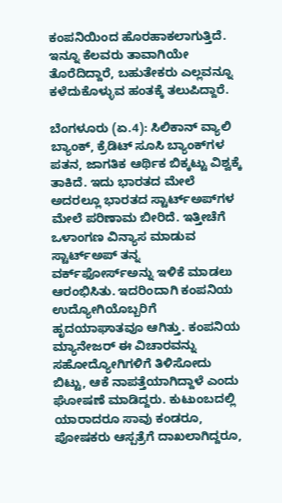ಕಂಪನಿಯಿಂದ ಹೊರಹಾಕಲಾಗುತ್ತಿದೆ. ಇನ್ನೂ ಕೆಲವರು ತಾವಾಗಿಯೇ ತೊರೆದಿದ್ದಾರೆ, ಬಹುತೇಕರು ಎಲ್ಲವನ್ನೂ ಕಳೆದುಕೊಳ್ಳುವ ಹಂತಕ್ಕೆ ತಲುಪಿದ್ದಾರೆ.

ಬೆಂಗಳೂರು (ಏ.4): ಸಿಲಿಕಾನ್‌ ವ್ಯಾಲಿ ಬ್ಯಾಂಕ್‌, ಕ್ರೆಡಿಟ್‌ ಸೂಸಿ ಬ್ಯಾಂಕ್‌ಗಳ ಪತನ, ಜಾಗತಿಕ ಆರ್ಥಿಕ ಬಿಕ್ಕಟ್ಟು ವಿಶ್ವಕ್ಕೆ ತಾಕಿದೆ. ಇದು ಭಾರತದ ಮೇಲೆ ಅದರಲ್ಲೂ ಭಾರತದ ಸ್ಟಾರ್ಟ್‌ಅಪ್‌ಗಳ ಮೇಲೆ ಪರಿಣಾಮ ಬೀರಿದೆ. ಇತ್ತೀಚೆಗೆ ಒಳಾಂಗಣ ವಿನ್ಯಾಸ ಮಾಡುವ ಸ್ಟಾರ್ಟ್‌ಅಪ್‌ ತನ್ನ ವರ್ಕ್‌ಫೋರ್ಸ್‌ಅನ್ನು ಇಳಿಕೆ ಮಾಡಲು ಆರಂಭಿಸಿತು. ಇದರಿಂದಾಗಿ ಕಂಪನಿಯ ಉದ್ಯೋಗಿಯೊಬ್ಬರಿಗೆ ಹೃದಯಾಘಾತವೂ ಆಗಿತ್ತು. ಕಂಪನಿಯ ಮ್ಯಾನೇಜರ್‌ ಈ ವಿಚಾರವನ್ನು ಸಹೋದ್ಯೋಗಿಗಳಿಗೆ ತಿಳಿಸೋದು ಬಿಟ್ಟು, ಆಕೆ ನಾಪತ್ತೆಯಾಗಿದ್ದಾಳೆ ಎಂದು ಘೋಷಣೆ ಮಾಡಿದ್ದರು. ಕುಟುಂಬದಲ್ಲಿ ಯಾರಾದರೂ ಸಾವು ಕಂಡರೂ, ಪೋಷಕರು ಆಸ್ಪತ್ರೆಗೆ ದಾಖಲಾಗಿದ್ದರೂ,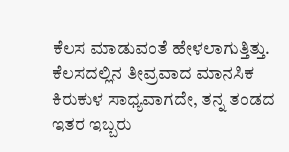ಕೆಲಸ ಮಾಡುವಂತೆ ಹೇಳಲಾಗುತ್ತಿತ್ತು. ಕೆಲಸದಲ್ಲಿನ ತೀವ್ರವಾದ ಮಾನಸಿಕ ಕಿರುಕುಳ ಸಾಧ್ಯವಾಗದೇ, ತನ್ನ ತಂಡದ ಇತರ ಇಬ್ಬರು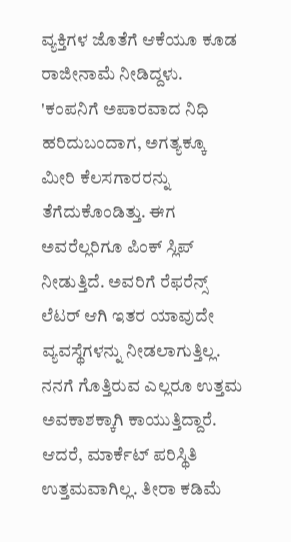ವ್ಯಕ್ತಿಗಳ ಜೊತೆಗೆ ಆಕೆಯೂ ಕೂಡ ರಾಜೀನಾಮೆ ನೀಡಿದ್ದಳು. 'ಕಂಪನಿಗೆ ಅಪಾರವಾದ ನಿಧಿ ಹರಿದುಬಂದಾಗ, ಅಗತ್ಯಕ್ಕೂ ಮೀರಿ ಕೆಲಸಗಾರರನ್ನು ತೆಗೆದುಕೊಂಡಿತ್ತು. ಈಗ ಅವರೆಲ್ಲರಿಗೂ ಪಿಂಕ್‌ ಸ್ಲಿಪ್‌ ನೀಡುತ್ತಿದೆ. ಅವರಿಗೆ ರೆಫರೆನ್ಸ್‌ ಲೆಟರ್‌ ಆಗಿ ಇತರ ಯಾವುದೇ ವ್ಯವಸ್ಥೆಗಳನ್ನು ನೀಡಲಾಗುತ್ತಿಲ್ಲ. ನನಗೆ ಗೊತ್ತಿರುವ ಎಲ್ಲರೂ ಉತ್ತಮ ಅವಕಾಶಕ್ಕಾಗಿ ಕಾಯುತ್ತಿದ್ದಾರೆ. ಆದರೆ, ಮಾರ್ಕೆಟ್‌ ಪರಿಸ್ಥಿತಿ ಉತ್ತಮವಾಗಿಲ್ಲ. ತೀರಾ ಕಡಿಮೆ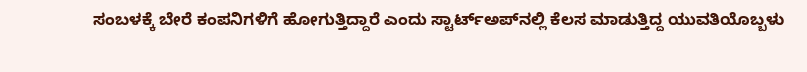ಸಂಬಳಕ್ಕೆ ಬೇರೆ ಕಂಪನಿಗಳಿಗೆ ಹೋಗುತ್ತಿದ್ದಾರೆ ಎಂದು ಸ್ಟಾರ್ಟ್‌ಅಪ್‌ನಲ್ಲಿ ಕೆಲಸ ಮಾಡುತ್ತಿದ್ದ ಯುವತಿಯೊಬ್ಬಳು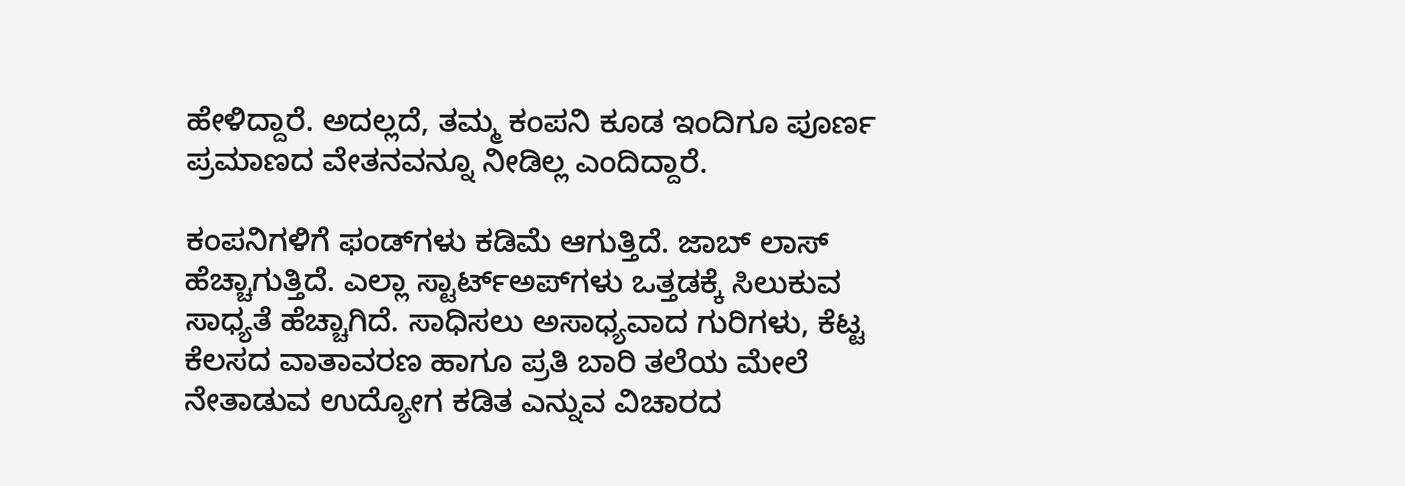ಹೇಳಿದ್ದಾರೆ. ಅದಲ್ಲದೆ, ತಮ್ಮ ಕಂಪನಿ ಕೂಡ ಇಂದಿಗೂ ಪೂರ್ಣ ಪ್ರಮಾಣದ ವೇತನವನ್ನೂ ನೀಡಿಲ್ಲ ಎಂದಿದ್ದಾರೆ.

ಕಂಪನಿಗಳಿಗೆ ಫಂಡ್‌ಗಳು ಕಡಿಮೆ ಆಗುತ್ತಿದೆ. ಜಾಬ್‌ ಲಾಸ್‌ ಹೆಚ್ಚಾಗುತ್ತಿದೆ. ಎಲ್ಲಾ ಸ್ಟಾರ್ಟ್‌ಅಪ್‌ಗಳು ಒತ್ತಡಕ್ಕೆ ಸಿಲುಕುವ ಸಾಧ್ಯತೆ ಹೆಚ್ಚಾಗಿದೆ. ಸಾಧಿಸಲು ಅಸಾಧ್ಯವಾದ ಗುರಿಗಳು, ಕೆಟ್ಟ ಕೆಲಸದ ವಾತಾವರಣ ಹಾಗೂ ಪ್ರತಿ ಬಾರಿ ತಲೆಯ ಮೇಲೆ ನೇತಾಡುವ ಉದ್ಯೋಗ ಕಡಿತ ಎನ್ನುವ ವಿಚಾರದ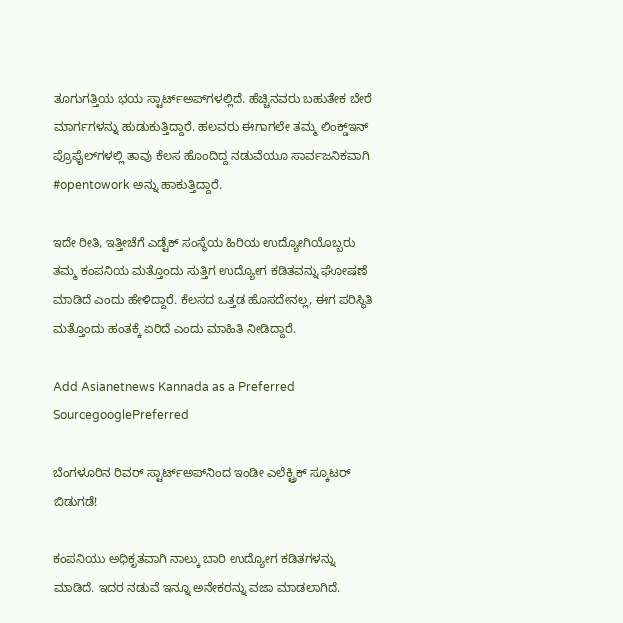ತೂಗುಗತ್ತಿಯ ಭಯ ಸ್ಟಾರ್ಟ್‌ಅಪ್‌ಗಳಲ್ಲಿದೆ. ಹೆಚ್ಚಿನವರು ಬಹುತೇಕ ಬೇರೆ ಮಾರ್ಗಗಳನ್ನು ಹುಡುಕುತ್ತಿದ್ದಾರೆ. ಹಲವರು ಈಗಾಗಲೇ ತಮ್ಮ ಲಿಂಕ್ಡ್‌ಇನ್ ಪ್ರೊಫೈಲ್‌ಗಳಲ್ಲಿ ತಾವು ಕೆಲಸ ಹೊಂದಿದ್ದ ನಡುವೆಯೂ ಸಾರ್ವಜನಿಕವಾಗಿ #opentowork ಅನ್ನು ಹಾಕುತ್ತಿದ್ದಾರೆ.

ಇದೇ ರೀತಿ, ಇತ್ತೀಚೆಗೆ ಎಡ್ಟೆಕ್ ಸಂಸ್ಥೆಯ ಹಿರಿಯ ಉದ್ಯೋಗಿಯೊಬ್ಬರು ತಮ್ಮ ಕಂಪನಿಯ ಮತ್ತೊಂದು ಸುತ್ತಿಗ ಉದ್ಯೋಗ ಕಡಿತವನ್ನು ಘೋಷಣೆ ಮಾಡಿದೆ ಎಂದು ಹೇಳಿದ್ದಾರೆ. ಕೆಲಸದ ಒತ್ತಡ ಹೊಸದೇನಲ್ಲ, ಈಗ ಪರಿಸ್ಥಿತಿ ಮತ್ತೊಂದು ಹಂತಕ್ಕೆ ಏರಿದೆ ಎಂದು ಮಾಹಿತಿ ನೀಡಿದ್ದಾರೆ.

Add Asianetnews Kannada as a Preferred SourcegooglePreferred

ಬೆಂಗಳೂರಿನ ರಿವರ್ ಸ್ಟಾರ್ಟ್‌ಅಪ್‌ನಿಂದ ಇಂಡೀ ಎಲೆಕ್ಟ್ರಿಕ್ ಸ್ಕೂಟರ್ ಬಿಡುಗಡೆ!

ಕಂಪನಿಯು ಅಧಿಕೃತವಾಗಿ ನಾಲ್ಕು ಬಾರಿ ಉದ್ಯೋಗ ಕಡಿತಗಳನ್ನು ಮಾಡಿದೆ. ಇದರ ನಡುವೆ ಇನ್ನೂ ಅನೇಕರನ್ನು ವಜಾ ಮಾಡಲಾಗಿದೆ.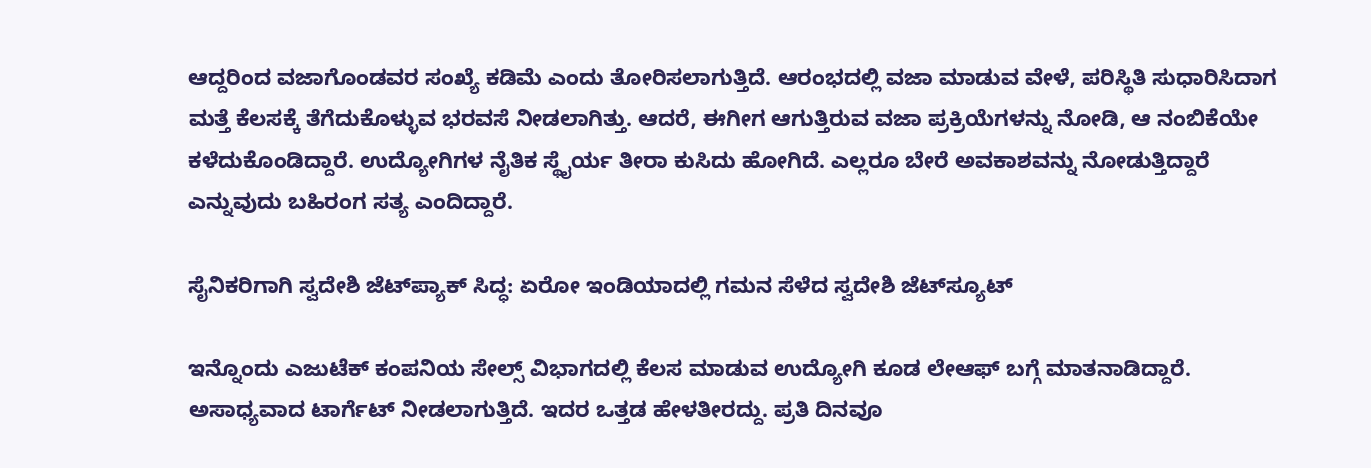ಆದ್ದರಿಂದ ವಜಾಗೊಂಡವರ ಸಂಖ್ಯೆ ಕಡಿಮೆ ಎಂದು ತೋರಿಸಲಾಗುತ್ತಿದೆ. ಆರಂಭದಲ್ಲಿ ವಜಾ ಮಾಡುವ ವೇಳೆ, ಪರಿಸ್ಥಿತಿ ಸುಧಾರಿಸಿದಾಗ ಮತ್ತೆ ಕೆಲಸಕ್ಕೆ ತೆಗೆದುಕೊಳ್ಳುವ ಭರವಸೆ ನೀಡಲಾಗಿತ್ತು. ಆದರೆ, ಈಗೀಗ ಆಗುತ್ತಿರುವ ವಜಾ ಪ್ರಕ್ರಿಯೆಗಳನ್ನು ನೋಡಿ, ಆ ನಂಬಿಕೆಯೇ ಕಳೆದುಕೊಂಡಿದ್ದಾರೆ. ಉದ್ಯೋಗಿಗಳ ನೈತಿಕ ಸ್ಥೈರ್ಯ ತೀರಾ ಕುಸಿದು ಹೋಗಿದೆ. ಎಲ್ಲರೂ ಬೇರೆ ಅವಕಾಶವನ್ನು ನೋಡುತ್ತಿದ್ದಾರೆ ಎನ್ನುವುದು ಬಹಿರಂಗ ಸತ್ಯ ಎಂದಿದ್ದಾರೆ.

ಸೈನಿಕರಿಗಾಗಿ ಸ್ವದೇಶಿ ಜೆಟ್‌ಪ್ಯಾಕ್‌ ಸಿದ್ಧ: ಏರೋ ಇಂಡಿಯಾದಲ್ಲಿ ಗಮನ ಸೆಳೆದ ಸ್ವದೇಶಿ ಜೆಟ್‌ಸ್ಯೂಟ್‌

ಇನ್ನೊಂದು ಎಜುಟೆಕ್‌ ಕಂಪನಿಯ ಸೇಲ್ಸ್‌ ವಿಭಾಗದಲ್ಲಿ ಕೆಲಸ ಮಾಡುವ ಉದ್ಯೋಗಿ ಕೂಡ ಲೇಆಫ್‌ ಬಗ್ಗೆ ಮಾತನಾಡಿದ್ದಾರೆ. ಅಸಾಧ್ಯವಾದ ಟಾರ್ಗೆಟ್‌ ನೀಡಲಾಗುತ್ತಿದೆ. ಇದರ ಒತ್ತಡ ಹೇಳತೀರದ್ದು. ಪ್ರತಿ ದಿನವೂ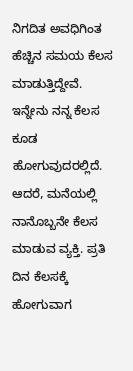ನಿಗದಿತ ಅವಧಿಗಿಂತ ಹೆಚ್ಚಿನ ಸಮಯ ಕೆಲಸ ಮಾಡುತ್ತಿದ್ದೇವೆ. ಇನ್ನೇನು ನನ್ನ ಕೆಲಸ ಕೂಡ ಹೋಗುವುದರಲ್ಲಿದೆ. ಆದರೆ, ಮನೆಯಲ್ಲಿ ನಾನೊಬ್ಬನೇ ಕೆಲಸ ಮಾಡುವ ವ್ಯಕ್ತಿ. ಪ್ರತಿ ದಿನ ಕೆಲಸಕ್ಕೆ ಹೋಗುವಾಗ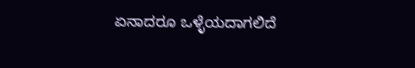ಏನಾದರೂ ಒಳ್ಳೆಯದಾಗಲಿದೆ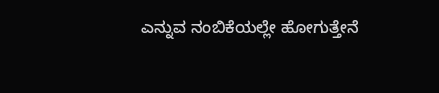ಎನ್ನುವ ನಂಬಿಕೆಯಲ್ಲೇ ಹೋಗುತ್ತೇನೆ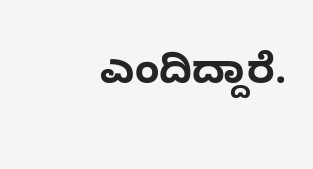ಎಂದಿದ್ದಾರೆ.